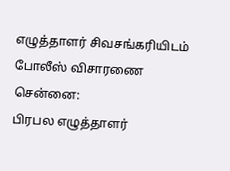எழுத்தாளர் சிவசங்கரியிடம் போலீஸ் விசாரணை
சென்னை:
பிரபல எழுத்தாளர்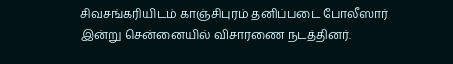சிவசங்கரியிடம் காஞ்சிபுரம் தனிப்படை போலீஸார் இன்று சென்னையில் விசாரணை நடத்தினர்.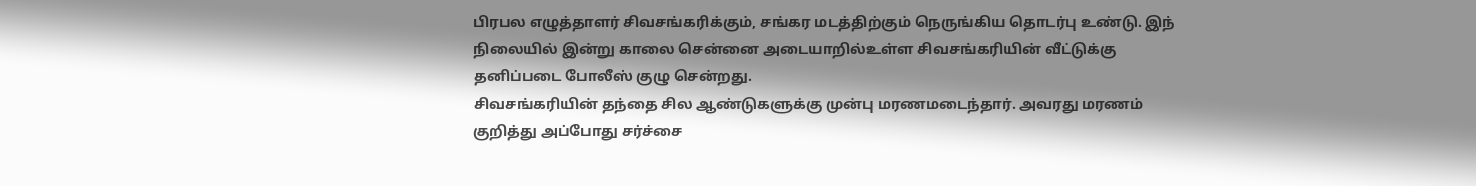பிரபல எழுத்தாளர் சிவசங்கரிக்கும், சங்கர மடத்திற்கும் நெருங்கிய தொடர்பு உண்டு. இந் நிலையில் இன்று காலை சென்னை அடையாறில்உள்ள சிவசங்கரியின் வீட்டுக்கு தனிப்படை போலீஸ் குழு சென்றது.
சிவசங்கரியின் தந்தை சில ஆண்டுகளுக்கு முன்பு மரணமடைந்தார். அவரது மரணம் குறித்து அப்போது சர்ச்சை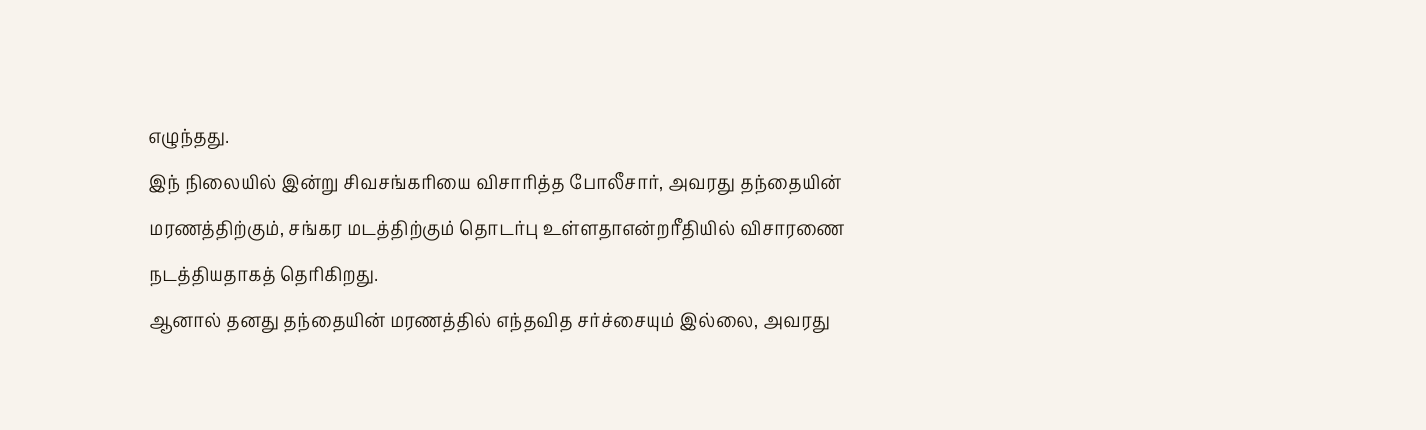எழுந்தது.
இந் நிலையில் இன்று சிவசங்கரியை விசாரித்த போலீசார், அவரது தந்தையின் மரணத்திற்கும், சங்கர மடத்திற்கும் தொடர்பு உள்ளதாஎன்றரீதியில் விசாரணை நடத்தியதாகத் தெரிகிறது.
ஆனால் தனது தந்தையின் மரணத்தில் எந்தவித சர்ச்சையும் இல்லை, அவரது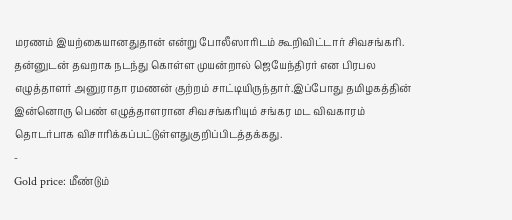மரணம் இயற்கையானதுதான் என்று போலீஸாரிடம் கூறிவிட்டார் சிவசங்கரி.
தன்னுடன் தவறாக நடந்து கொள்ள முயன்றால் ஜெயேந்திரர் என பிரபல எழுத்தாளர் அனுராதா ரமணன் குற்றம் சாட்டியிருந்தார்.இப்போது தமிழகத்தின் இன்னொரு பெண் எழுத்தாளரான சிவசங்கரியும் சங்கர மட விவகாரம் தொடர்பாக விசாரிக்கப்பட்டுள்ளதுகுறிப்பிடத்தக்கது.
-
Gold price: மீண்டும்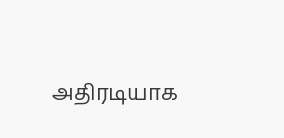அதிரடியாக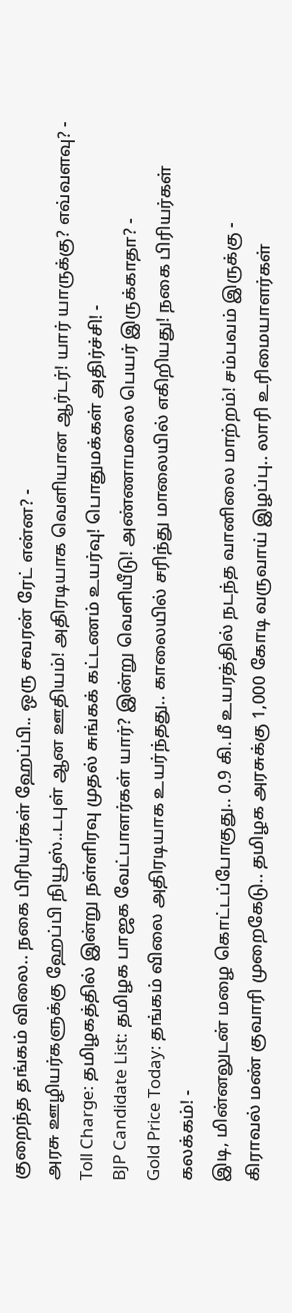குறைந்த தங்கம் விலை.. நகை பிரியர்கள் ஹேப்பி.. ஒரு சவரன் ரேட் என்ன? -
அரசு ஊழியர்களுக்கு ஹேப்பி நியூஸ்..டபுள் ஆன ஊதியம்! அதிரடியாக வெளியான ஆர்டர்! யார் யாருக்கு? எவ்வளவு? -
Toll Charge: தமிழகத்தில் இன்று நள்ளிரவு முதல் சுங்கக் கட்டணம் உயர்வு! பொதுமக்கள் அதிர்ச்சி! -
BJP Candidate List: தமிழக பாஜக வேட்பாளர்கள் யார்? இன்று வெளியீடு! அண்ணாமலை பெயர் இருக்காதா? -
Gold Price Today: தங்கம் விலை அதிரடியாக உயர்ந்தது.. காலையில் சரிந்து மாலையில் எகிறியது! நகை பிரியர்கள் கலக்கம்! -
இடி, மின்னலுடன் மழை கொட்டப்போகுது.. 0.9 கி.மீ உயரத்தில் நடந்த வானிலை மாற்றம்! சம்பவம் இருக்கு -
கிராவல் மண் குவாரி முறைகேடு.. தமிழக அரசுக்கு 1,000 கோடி வருவாய் இழப்பு.. லாரி உரிமையாளர்கள்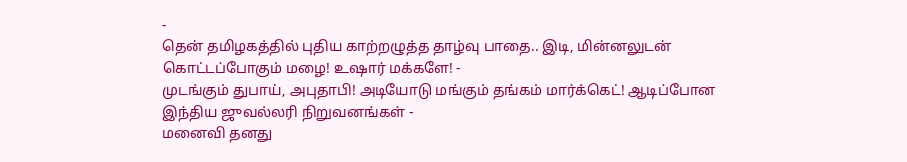-
தென் தமிழகத்தில் புதிய காற்றழுத்த தாழ்வு பாதை.. இடி, மின்னலுடன் கொட்டப்போகும் மழை! உஷார் மக்களே! -
முடங்கும் துபாய், அபுதாபி! அடியோடு மங்கும் தங்கம் மார்க்கெட்! ஆடிப்போன இந்திய ஜுவல்லரி நிறுவனங்கள் -
மனைவி தனது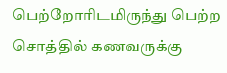பெற்றோரிடமிருந்து பெற்ற சொத்தில் கணவருக்கு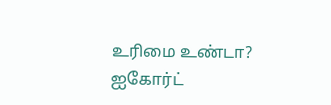உரிமை உண்டா? ஐகோர்ட்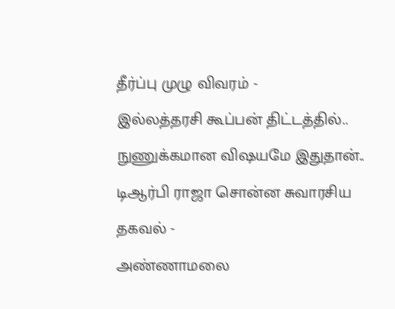தீர்ப்பு முழு விவரம் -
இல்லத்தரசி கூப்பன் திட்டத்தில்.. நுணுக்கமான விஷயமே இதுதான்.. டிஆர்பி ராஜா சொன்ன சுவாரசிய தகவல் -
அண்ணாமலை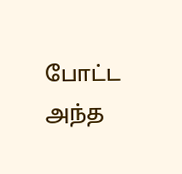போட்ட அந்த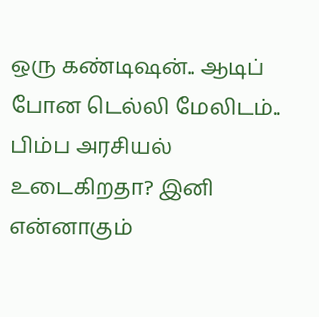ஒரு கண்டிஷன்.. ஆடிப் போன டெல்லி மேலிடம்.. பிம்ப அரசியல் உடைகிறதா? இனி என்னாகும்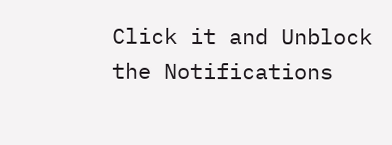Click it and Unblock the Notifications